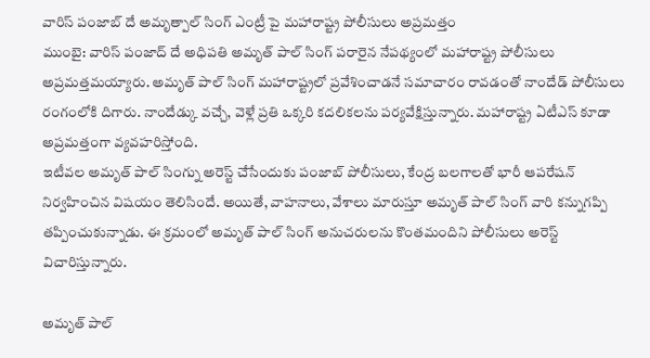వారిస్ పంజాబ్ దే అమృత్పాల్ సింగ్ ఎంట్రీ పై మహారాష్ట్ర పోలీసులు అప్రమత్తం
ముంబై: వారిస్ పంజాద్ దే అధిపతి అమృత్ పాల్ సింగ్ పరారైన నేపథ్యంలో మహారాష్ట్ర పోలీసులు అప్రమత్తమయ్యారు. అమృత్ పాల్ సింగ్ మహారాష్ట్రలో ప్రవేశించాడనే సమాచారం రావడంతో నాందేడ్ పోలీసులు రంగంలోకి దిగారు. నాందేడ్కు వచ్చే, వెళ్లే ప్రతి ఒక్కరి కదలికలను పర్యవేక్షిస్తున్నారు. మహారాష్ట్ర ఏటీఎస్ కూడా అప్రమత్తంగా వ్యవహరిస్తోంది.
ఇటీవల అమృత్ పాల్ సింగ్ను అరెస్ట్ చేసేందుకు పంజాబ్ పోలీసులు, కేంద్ర బలగాలతో భారీ ఆపరేషన్ నిర్వహించిన విషయం తెలిసిందే. అయితే, వాహనాలు, వేశాలు మారుస్తూ అమృత్ పాల్ సింగ్ వారి కన్నుగప్పి తప్పించుకున్నాడు. ఈ క్రమంలో అమృత్ పాల్ సింగ్ అనుచరులను కొంతమందిని పోలీసులు అరెస్ట్ విచారిస్తున్నారు.

అమృత్ పాల్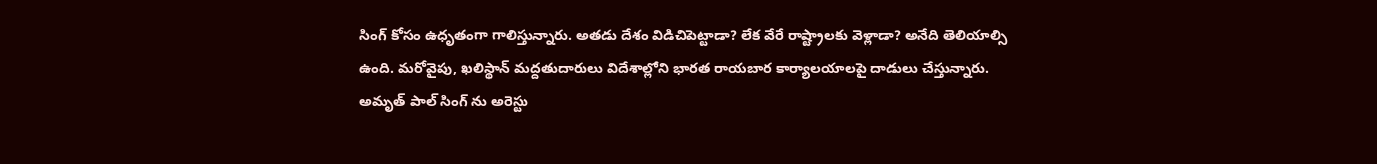సింగ్ కోసం ఉధృతంగా గాలిస్తున్నారు. అతడు దేశం విడిచిపెట్టాడా? లేక వేరే రాష్ట్రాలకు వెళ్లాడా? అనేది తెలియాల్సి ఉంది. మరోవైపు, ఖలిస్థాన్ మద్దతుదారులు విదేశాల్లోని భారత రాయబార కార్యాలయాలపై దాడులు చేస్తున్నారు. అమృత్ పాల్ సింగ్ ను అరెస్టు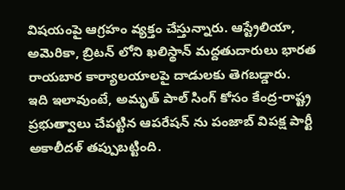విషయంపై ఆగ్రహం వ్యక్తం చేస్తున్నారు. ఆస్ట్రేలియా, అమెరికా, బ్రిటన్ లోని ఖలిస్థాన్ మద్దతుదారులు భారత రాయబార కార్యాలయాలపై దాడులకు తెగబడ్డారు.
ఇది ఇలావుంటే, అమృత్ పాల్ సింగ్ కోసం కేంద్ర-రాష్ట్ర ప్రభుత్వాలు చేపట్టిన ఆపరేషన్ ను పంజాబ్ విపక్ష పార్టీ అకాలీదళ్ తప్పుబట్టింది.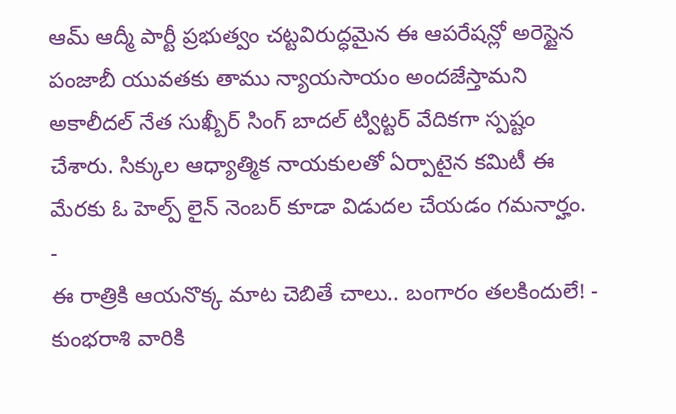ఆమ్ ఆద్మీ పార్టీ ప్రభుత్వం చట్టవిరుద్ధమైన ఈ ఆపరేషన్లో అరెస్టైన పంజాబీ యువతకు తాము న్యాయసాయం అందజేస్తామని అకాలీదల్ నేత సుఖ్బీర్ సింగ్ బాదల్ ట్విట్టర్ వేదికగా స్పష్టం చేశారు. సిక్కుల ఆధ్యాత్మిక నాయకులతో ఏర్పాటైన కమిటీ ఈ మేరకు ఓ హెల్ప్ లైన్ నెంబర్ కూడా విడుదల చేయడం గమనార్హం.
-
ఈ రాత్రికి ఆయనొక్క మాట చెబితే చాలు.. బంగారం తలకిందులే! -
కుంభరాశి వారికి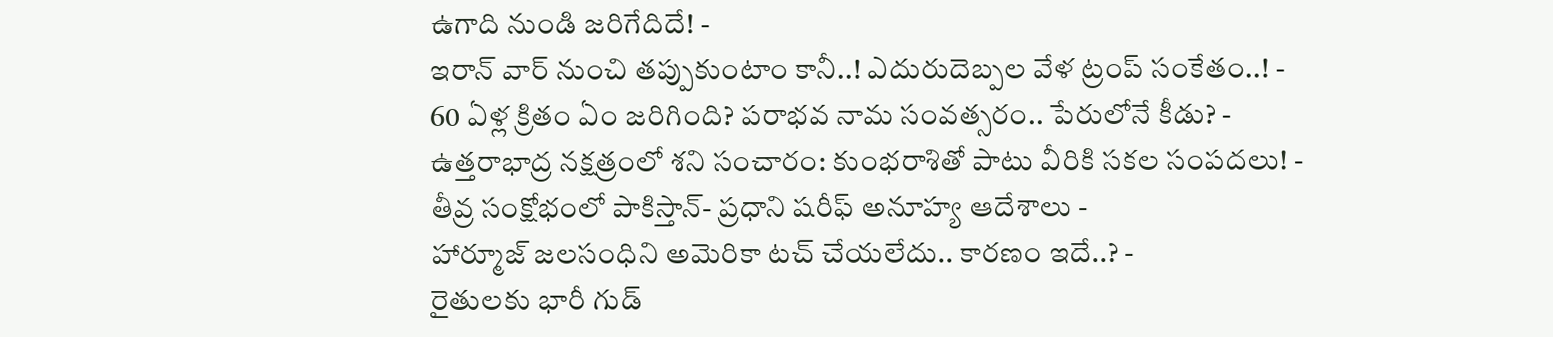ఉగాది నుండి జరిగేదిదే! -
ఇరాన్ వార్ నుంచి తప్పుకుంటాం కానీ..! ఎదురుదెబ్పల వేళ ట్రంప్ సంకేతం..! -
60 ఏళ్ల క్రితం ఏం జరిగింది? పరాభవ నామ సంవత్సరం.. పేరులోనే కీడు? -
ఉత్తరాభాద్ర నక్షత్రంలో శని సంచారం: కుంభరాశితో పాటు వీరికి సకల సంపదలు! -
తీవ్ర సంక్షోభంలో పాకిస్తాన్- ప్రధాని షరీఫ్ అనూహ్య ఆదేశాలు -
హార్మూజ్ జలసంధిని అమెరికా టచ్ చేయలేదు.. కారణం ఇదే..? -
రైతులకు భారీ గుడ్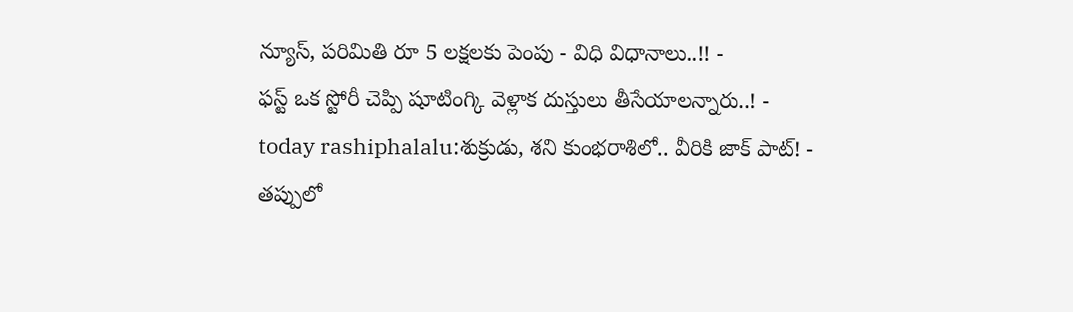న్యూస్, పరిమితి రూ 5 లక్షలకు పెంపు - విధి విధానాలు..!! -
ఫస్ట్ ఒక స్టోరీ చెప్పి షూటింగ్కి వెళ్లాక దుస్తులు తీసేయాలన్నారు..! -
today rashiphalalu:శుక్రుడు, శని కుంభరాశిలో.. వీరికి జాక్ పాట్! -
తప్పులో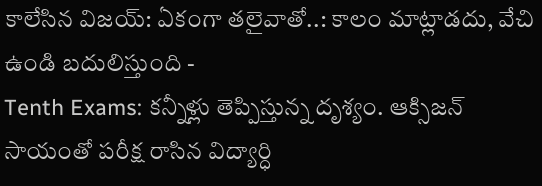కాలేసిన విజయ్: ఏకంగా తలైవాతో..: కాలం మాట్లాడదు, వేచి ఉండి బదులిస్తుంది -
Tenth Exams: కన్నీళ్లు తెప్పిస్తున్న దృశ్యం. ఆక్సిజన్ సాయంతో పరీక్ష రాసిన విద్యార్ధి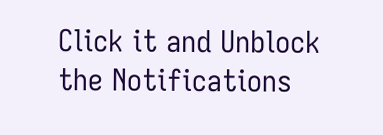Click it and Unblock the Notifications